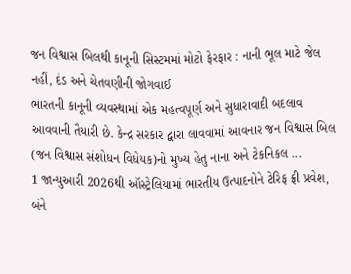જન વિશ્વાસ બિલથી કાનૂની સિસ્ટમમાં મોટો ફેરફાર : નાની ભૂલ માટે જેલ નહીં, દંડ અને ચેતવણીની જોગવાઈ
ભારતની કાનૂની વ્યવસ્થામાં એક મહત્વપૂર્ણ અને સુધારાવાદી બદલાવ આવવાની તૈયારી છે. કેન્દ્ર સરકાર દ્વારા લાવવામાં આવનાર જન વિશ્વાસ બિલ (જન વિશ્વાસ સંશોધન વિધેયક)નો મુખ્ય હેતુ નાના અને ટેકનિકલ ...
1 જાન્યુઆરી 2026થી ઑસ્ટ્રેલિયામાં ભારતીય ઉત્પાદનોને ટેરિફ ફ્રી પ્રવેશ, બંને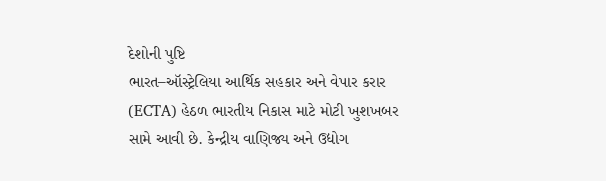દેશોની પુષ્ટિ
ભારત–ઑસ્ટ્રેલિયા આર્થિક સહકાર અને વેપાર કરાર (ECTA) હેઠળ ભારતીય નિકાસ માટે મોટી ખુશખબર સામે આવી છે. કેન્દ્રીય વાણિજ્ય અને ઉદ્યોગ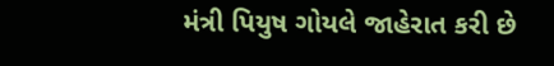મંત્રી પિયુષ ગોયલે જાહેરાત કરી છે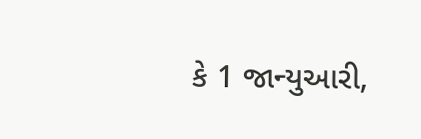કે 1 જાન્યુઆરી,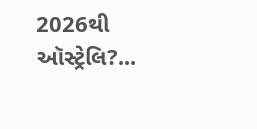2026થી ઑસ્ટ્રેલિ?...